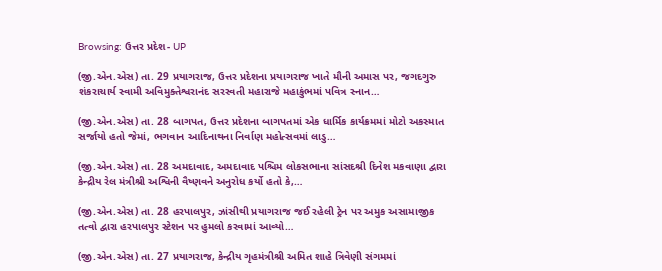Browsing: ઉત્તર પ્રદેશ- UP

(જી.એન.એસ) તા. 29 પ્રયાગરાજ, ઉત્તર પ્રદેશના પ્રયાગરાજ ખાતે મૌની અમાસ પર, જગદગુરુ શંકરાચાર્ય સ્વામી અવિમુક્તેશ્વરાનંદ સરસ્વતી મહારાજે મહાકુંભમાં પવિત્ર સ્નાન…

(જી.એન.એસ) તા. 28 બાગપત, ઉત્તર પ્રદેશના બાગપતમાં એક ધાર્મિક કાર્યક્રમમાં મોટો અકસ્માત સર્જાયો હતો જેમાં, ભગવાન આદિનાથના નિર્વાણ મહોત્સવમાં લાડુ…

(જી.એન.એસ) તા. 28 અમદાવાદ, અમદાવાદ પશ્ચિમ લોકસભાના સાંસદશ્રી દિનેશ મકવાણા દ્વારા કેન્દ્રીય રેલ મંત્રીશ્રી અશ્વિની વૈષ્ણવને અનુરોધ કર્યો હતો કે,…

(જી.એન.એસ) તા. 28 હરપાલપુર, ઝાંસીથી પ્રયાગરાજ જઈ રહેલી ટ્રેન પર અમુક અસામાજીક તત્વો દ્વારા હરપાલપુર સ્ટેશન પર હુમલો કરવામાં આવ્યો…

(જી.એન.એસ) તા. 27 પ્રયાગરાજ, કેન્દ્રીય ગૃહમંત્રીશ્રી અમિત શાહે ત્રિવેણી સંગમમાં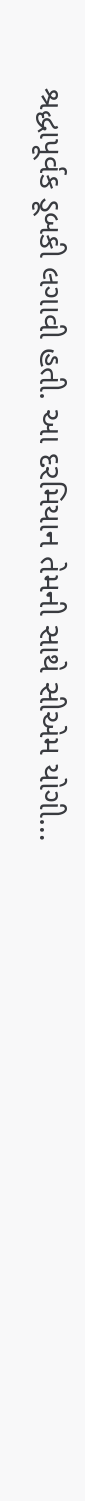શ્રદ્ધાપૂર્વક ડૂબકી લગાવી હતી. આ દરમિયાન તેમની સાથે સીએમ યોગી…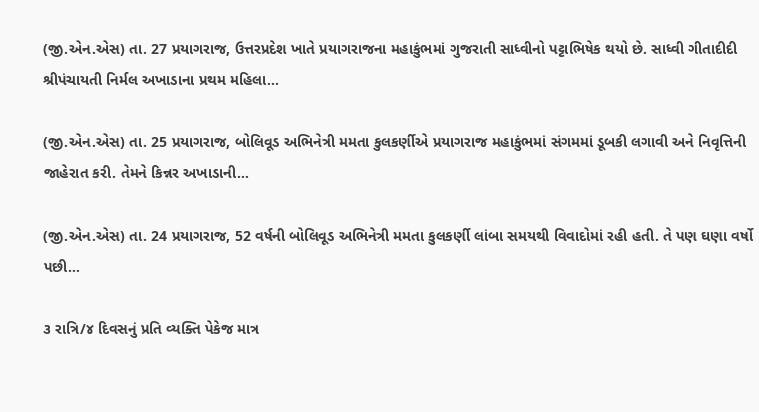(જી.એન.એસ) તા. 27 પ્રયાગરાજ, ઉત્તરપ્રદેશ ખાતે પ્રયાગરાજના મહાકુંભમાં ગુજરાતી સાધ્વીનો પટ્ટાભિષેક થયો છે. સાધ્વી ગીતાદીદી શ્રીપંચાયતી નિર્મલ અખાડાના પ્રથમ મહિલા…

(જી.એન.એસ) તા. 25 પ્રયાગરાજ, બોલિવૂડ અભિનેત્રી મમતા કુલકર્ણીએ પ્રયાગરાજ મહાકુંભમાં સંગમમાં ડૂબકી લગાવી અને નિવૃત્તિની જાહેરાત કરી. તેમને કિન્નર અખાડાની…

(જી.એન.એસ) તા. 24 પ્રયાગરાજ, 52 વર્ષની બોલિવૂડ અભિનેત્રી મમતા કુલકર્ણી લાંબા સમયથી વિવાદોમાં રહી હતી. તે પણ ઘણા વર્ષો પછી…

૩ રાત્રિ/૪ દિવસનું પ્રતિ વ્યક્તિ પેકેજ માત્ર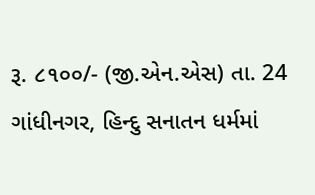રૂ. ૮૧૦૦/- (જી.એન.એસ) તા. 24 ગાંધીનગર, હિન્દુ સનાતન ધર્મમાં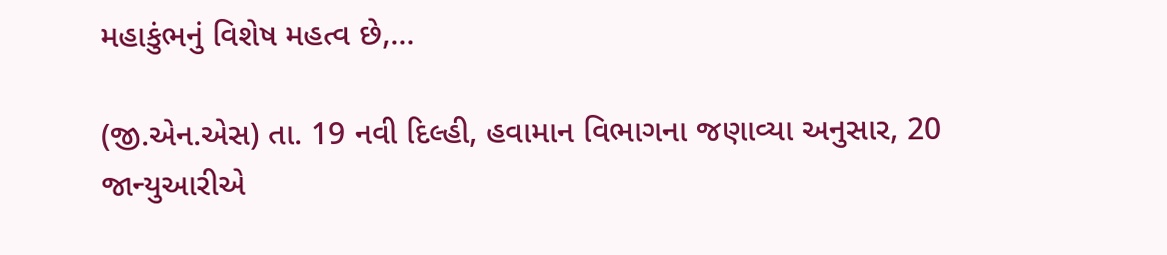મહાકુંભનું વિશેષ મહત્વ છે,…

(જી.એન.એસ) તા. 19 નવી દિલ્હી, હવામાન વિભાગના જણાવ્યા અનુસાર, 20 જાન્યુઆરીએ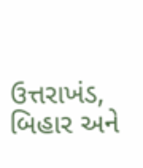ઉત્તરાખંડ, બિહાર અને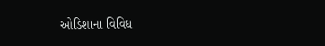ઓડિશાના વિવિધ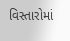વિસ્તારોમાં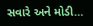સવારે અને મોડી…